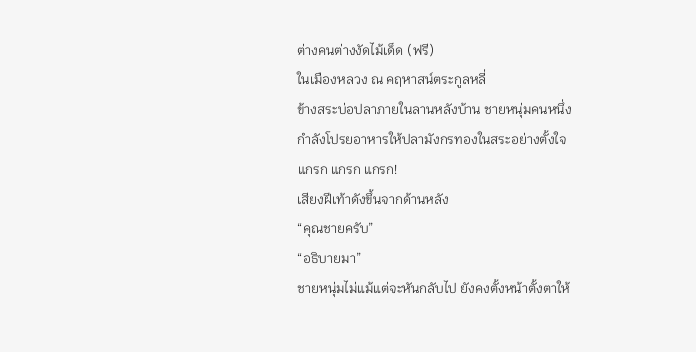ต่างคนต่างงัดไม้เด็ด (ฟรี)
ในเมืองหลวง ณ คฤหาสน์ตระกูลหลี่
ข้างสระบ่อปลาภายในลานหลังบ้าน ชายหนุ่มคนหนึ่งกำลังโปรยอาหารให้ปลามังกรทองในสระอย่างตั้งใจ
แกรก แกรก แกรก!
เสียงฝีเท้าดังขึ้นจากด้านหลัง
“คุณชายครับ”
“อธิบายมา”
ชายหนุ่มไม่แม้แต่จะหันกลับไป ยังคงตั้งหน้าตั้งตาให้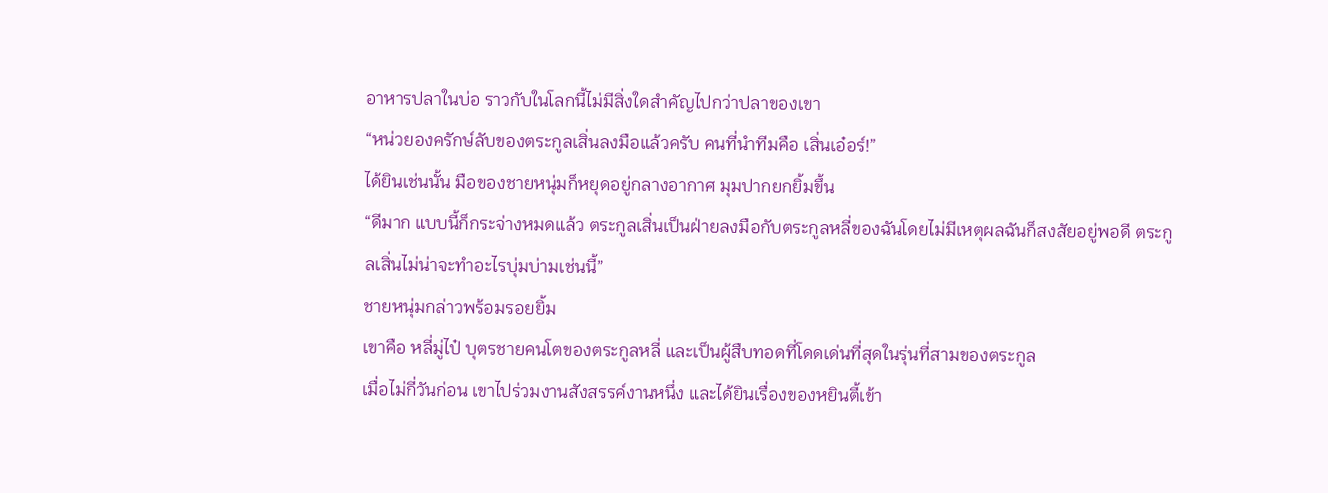อาหารปลาในบ่อ ราวกับในโลกนี้ไม่มีสิ่งใดสำคัญไปกว่าปลาของเขา
“หน่วยองครักษ์ลับของตระกูลเสิ่นลงมือแล้วครับ คนที่นำทีมคือ เสิ่นเอ๋อร์!”
ได้ยินเช่นนั้น มือของชายหนุ่มก็หยุดอยู่กลางอากาศ มุมปากยกยิ้มขึ้น
“ดีมาก แบบนี้ก็กระจ่างหมดแล้ว ตระกูลเสิ่นเป็นฝ่ายลงมือกับตระกูลหลี่ของฉันโดยไม่มีเหตุผลฉันก็สงสัยอยู่พอดี ตระกูลเสิ่นไม่น่าจะทำอะไรบุ่มบ่ามเช่นนี้”
ชายหนุ่มกล่าวพร้อมรอยยิ้ม
เขาคือ หลี่มู่ไป๋ บุตรชายคนโตของตระกูลหลี่ และเป็นผู้สืบทอดที่โดดเด่นที่สุดในรุ่นที่สามของตระกูล
เมื่อไม่กี่วันก่อน เขาไปร่วมงานสังสรรค์งานหนึ่ง และได้ยินเรื่องของหยินตี้เข้า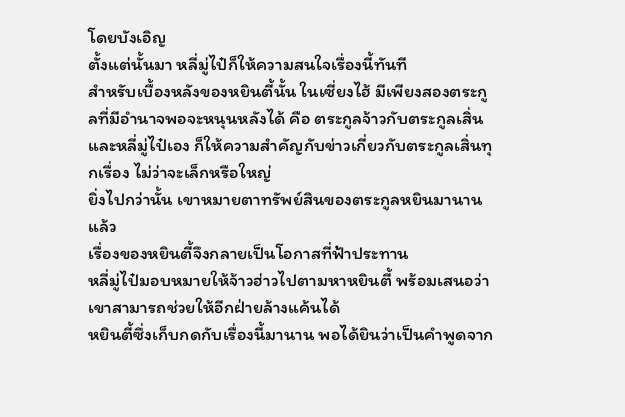โดยบังเอิญ
ตั้งแต่นั้นมา หลี่มู่ไป๋ก็ให้ความสนใจเรื่องนี้ทันที
สำหรับเบื้องหลังของหยินตี้นั้น ในเซี่ยงไฮ้ มีเพียงสองตระกูลที่มีอำนาจพอจะหนุนหลังได้ คือ ตระกูลจ้าวกับตระกูลเสิ่น
และหลี่มู่ไป๋เอง ก็ให้ความสำคัญกับข่าวเกี่ยวกับตระกูลเสิ่นทุกเรื่อง ไม่ว่าจะเล็กหรือใหญ่
ยิ่งไปกว่านั้น เขาหมายตาทรัพย์สินของตระกูลหยินมานานแล้ว
เรื่องของหยินตี้จึงกลายเป็นโอกาสที่ฟ้าประทาน
หลี่มู่ไป๋มอบหมายให้จ้าวฮ่าวไปตามหาหยินตี้ พร้อมเสนอว่าเขาสามารถช่วยให้อีกฝ่ายล้างแค้นได้
หยินตี้ซึ่งเก็บกดกับเรื่องนี้มานาน พอได้ยินว่าเป็นคำพูดจาก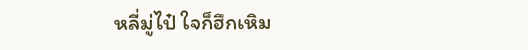หลี่มู่ไป๋ ใจก็ฮึกเหิม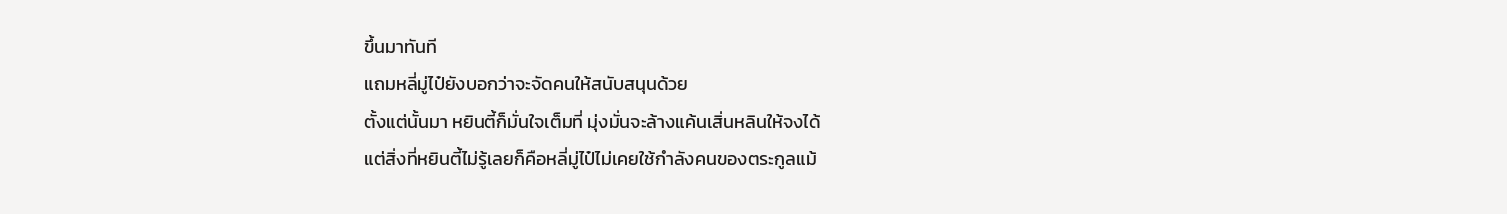ขึ้นมาทันที
แถมหลี่มู่ไป๋ยังบอกว่าจะจัดคนให้สนับสนุนด้วย
ตั้งแต่นั้นมา หยินตี้ก็มั่นใจเต็มที่ มุ่งมั่นจะล้างแค้นเสิ่นหลินให้จงได้
แต่สิ่งที่หยินตี้ไม่รู้เลยก็คือหลี่มู่ไป๋ไม่เคยใช้กำลังคนของตระกูลแม้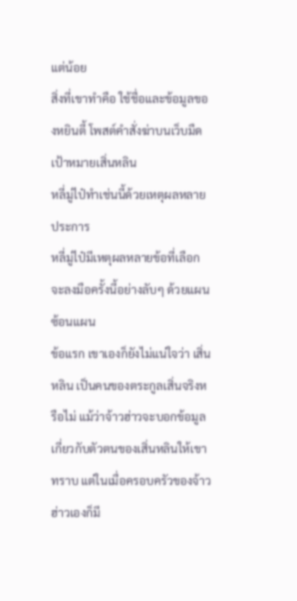แต่น้อย
สิ่งที่เขาทำคือ ใช้ชื่อและข้อมูลของหยินตี้ โพสต์คำสั่งฆ่าบนเว็บมืด
เป้าหมายเสิ่นหลิน
หลี่มู่ไป๋ทำเช่นนี้ด้วยเหตุผลหลายประการ
หลี่มู่ไป๋มีเหตุผลหลายข้อที่เลือกจะลงมือครั้งนี้อย่างลับๆ ด้วยแผนซ้อนแผน
ข้อแรก เขาเองก็ยังไม่แน่ใจว่า เสิ่นหลิน เป็นคนของตระกูลเสิ่นจริงหรือไม่ แม้ว่าจ้าวฮ่าวจะบอกข้อมูลเกี่ยวกับตัวตนของเสิ่นหลินให้เขาทราบ แต่ในเมื่อครอบครัวของจ้าวฮ่าวเองก็มี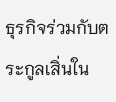ธุรกิจร่วมกับตระกูลเสิ่นใน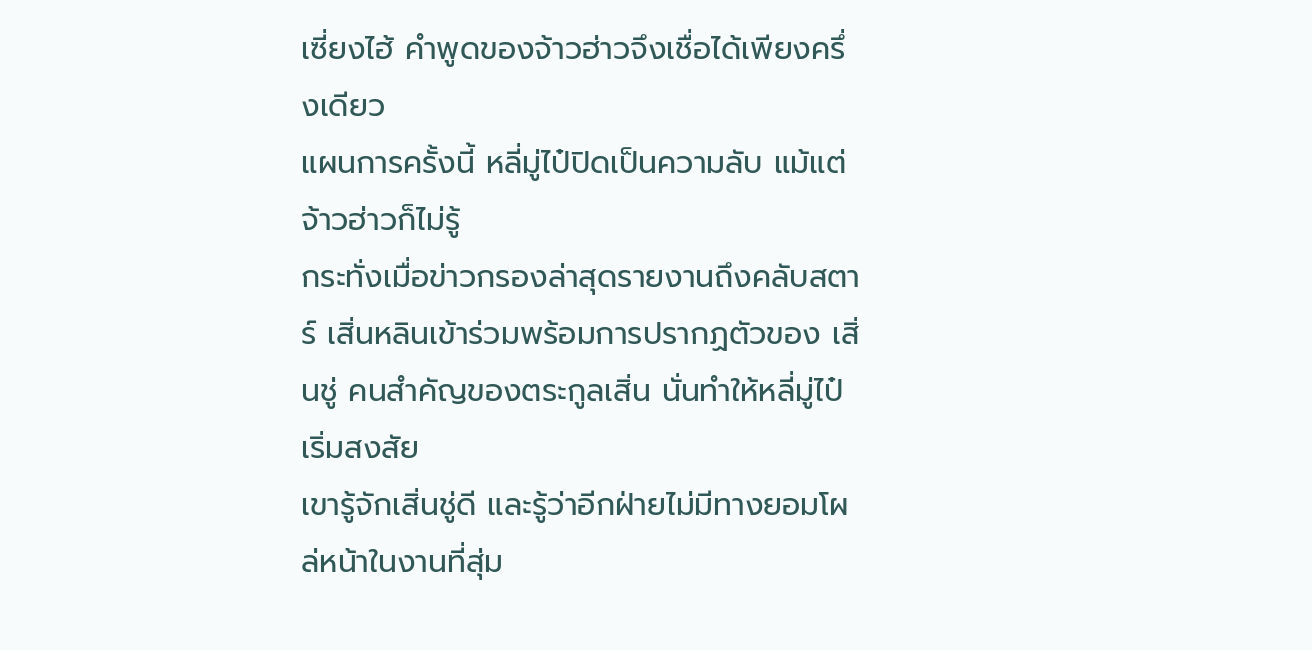เซี่ยงไฮ้ คำพูดของจ้าวฮ่าวจึงเชื่อได้เพียงครึ่งเดียว
แผนการครั้งนี้ หลี่มู่ไป๋ปิดเป็นความลับ แม้แต่จ้าวฮ่าวก็ไม่รู้
กระทั่งเมื่อข่าวกรองล่าสุดรายงานถึงคลับสตาร์ เสิ่นหลินเข้าร่วมพร้อมการปรากฏตัวของ เสิ่นชู่ คนสำคัญของตระกูลเสิ่น นั่นทำให้หลี่มู่ไป๋เริ่มสงสัย
เขารู้จักเสิ่นชู่ดี และรู้ว่าอีกฝ่ายไม่มีทางยอมโผล่หน้าในงานที่สุ่ม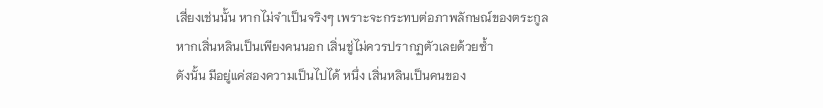เสี่ยงเช่นนั้น หากไม่จำเป็นจริงๆ เพราะจะกระทบต่อภาพลักษณ์ของตระกูล
หากเสิ่นหลินเป็นเพียงคนนอก เสิ่นชู่ไม่ควรปรากฏตัวเลยด้วยซ้ำ
ดังนั้น มีอยู่แค่สองความเป็นไปได้ หนึ่ง เสิ่นหลินเป็นคนของ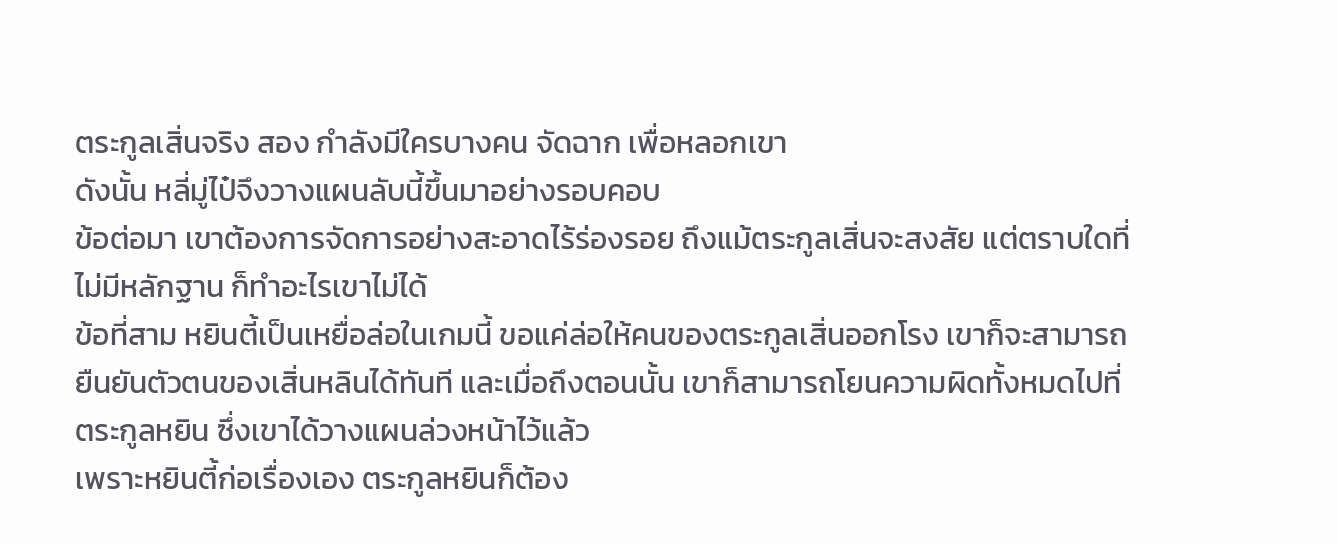ตระกูลเสิ่นจริง สอง กำลังมีใครบางคน จัดฉาก เพื่อหลอกเขา
ดังนั้น หลี่มู่ไป๋จึงวางแผนลับนี้ขึ้นมาอย่างรอบคอบ
ข้อต่อมา เขาต้องการจัดการอย่างสะอาดไร้ร่องรอย ถึงแม้ตระกูลเสิ่นจะสงสัย แต่ตราบใดที่ไม่มีหลักฐาน ก็ทำอะไรเขาไม่ได้
ข้อที่สาม หยินตี้เป็นเหยื่อล่อในเกมนี้ ขอแค่ล่อให้คนของตระกูลเสิ่นออกโรง เขาก็จะสามารถยืนยันตัวตนของเสิ่นหลินได้ทันที และเมื่อถึงตอนนั้น เขาก็สามารถโยนความผิดทั้งหมดไปที่ตระกูลหยิน ซึ่งเขาได้วางแผนล่วงหน้าไว้แล้ว
เพราะหยินตี้ก่อเรื่องเอง ตระกูลหยินก็ต้อง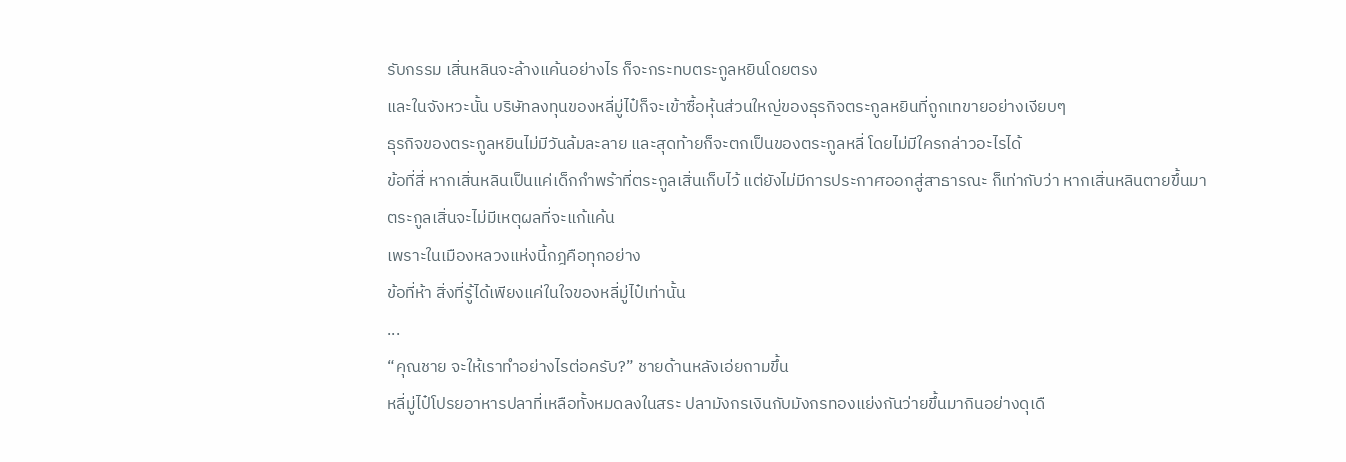รับกรรม เสิ่นหลินจะล้างแค้นอย่างไร ก็จะกระทบตระกูลหยินโดยตรง
และในจังหวะนั้น บริษัทลงทุนของหลี่มู่ไป๋ก็จะเข้าซื้อหุ้นส่วนใหญ่ของธุรกิจตระกูลหยินที่ถูกเทขายอย่างเงียบๆ
ธุรกิจของตระกูลหยินไม่มีวันล้มละลาย และสุดท้ายก็จะตกเป็นของตระกูลหลี่ โดยไม่มีใครกล่าวอะไรได้
ข้อที่สี่ หากเสิ่นหลินเป็นแค่เด็กกำพร้าที่ตระกูลเสิ่นเก็บไว้ แต่ยังไม่มีการประกาศออกสู่สาธารณะ ก็เท่ากับว่า หากเสิ่นหลินตายขึ้นมา ตระกูลเสิ่นจะไม่มีเหตุผลที่จะแก้แค้น
เพราะในเมืองหลวงแห่งนี้กฎคือทุกอย่าง
ข้อที่ห้า สิ่งที่รู้ได้เพียงแค่ในใจของหลี่มู่ไป๋เท่านั้น
...
“คุณชาย จะให้เราทำอย่างไรต่อครับ?” ชายด้านหลังเอ่ยถามขึ้น
หลี่มู่ไป๋โปรยอาหารปลาที่เหลือทั้งหมดลงในสระ ปลามังกรเงินกับมังกรทองแย่งกันว่ายขึ้นมากินอย่างดุเดื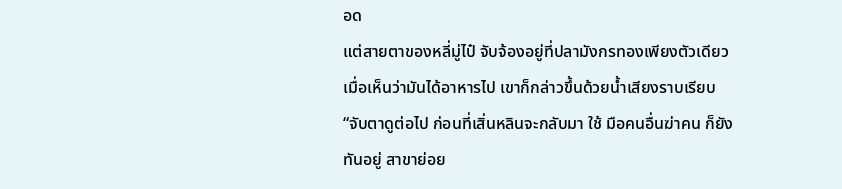อด
แต่สายตาของหลี่มู่ไป๋ จับจ้องอยู่ที่ปลามังกรทองเพียงตัวเดียว
เมื่อเห็นว่ามันได้อาหารไป เขาก็กล่าวขึ้นด้วยน้ำเสียงราบเรียบ
“จับตาดูต่อไป ก่อนที่เสิ่นหลินจะกลับมา ใช้ มือคนอื่นฆ่าคน ก็ยังทันอยู่ สาขาย่อย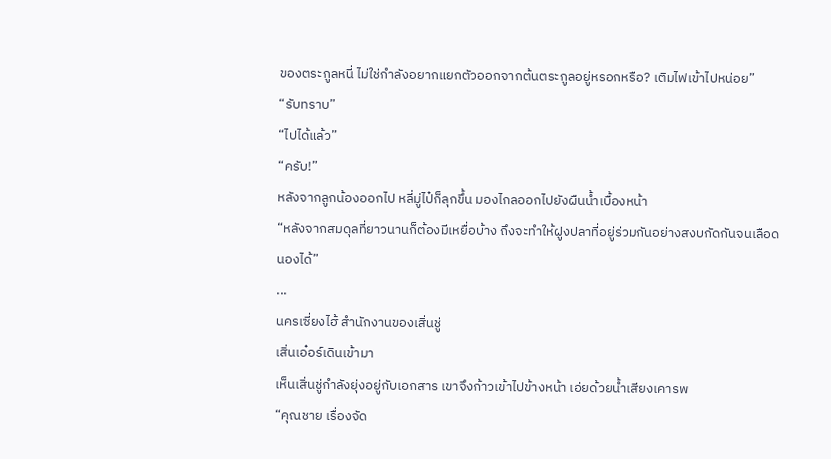ของตระกูลหนี่ ไม่ใช่กำลังอยากแยกตัวออกจากต้นตระกูลอยู่หรอกหรือ? เติมไฟเข้าไปหน่อย”
“รับทราบ”
“ไปได้แล้ว”
“ครับ!”
หลังจากลูกน้องออกไป หลี่มู่ไป๋ก็ลุกขึ้น มองไกลออกไปยังผืนน้ำเบื้องหน้า
“หลังจากสมดุลที่ยาวนานก็ต้องมีเหยื่อบ้าง ถึงจะทำให้ฝูงปลาที่อยู่ร่วมกันอย่างสงบกัดกันจนเลือดนองได้”
...
นครเซี่ยงไฮ้ สำนักงานของเสิ่นชู่
เสิ่นเอ๋อร์เดินเข้ามา
เห็นเสิ่นชู่กำลังยุ่งอยู่กับเอกสาร เขาจึงก้าวเข้าไปข้างหน้า เอ่ยด้วยน้ำเสียงเคารพ
“คุณชาย เรื่องจัด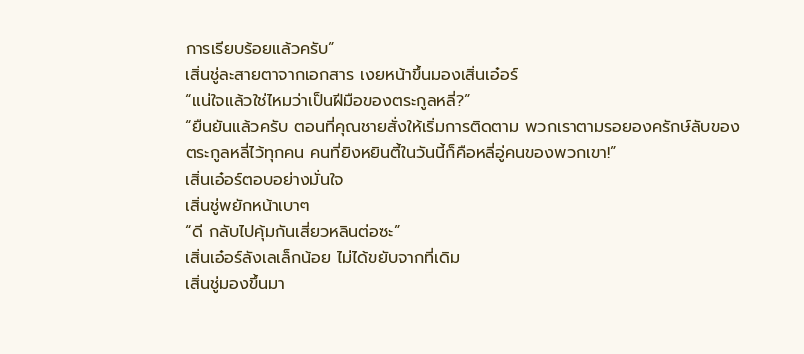การเรียบร้อยแล้วครับ”
เสิ่นชู่ละสายตาจากเอกสาร เงยหน้าขึ้นมองเสิ่นเอ๋อร์
“แน่ใจแล้วใช่ไหมว่าเป็นฝีมือของตระกูลหลี่?”
“ยืนยันแล้วครับ ตอนที่คุณชายสั่งให้เริ่มการติดตาม พวกเราตามรอยองครักษ์ลับของตระกูลหลี่ไว้ทุกคน คนที่ยิงหยินตี้ในวันนี้ก็คือหลี่อู่คนของพวกเขา!”
เสิ่นเอ๋อร์ตอบอย่างมั่นใจ
เสิ่นชู่พยักหน้าเบาๆ
“ดี กลับไปคุ้มกันเสี่ยวหลินต่อซะ”
เสิ่นเอ๋อร์ลังเลเล็กน้อย ไม่ได้ขยับจากที่เดิม
เสิ่นชู่มองขึ้นมา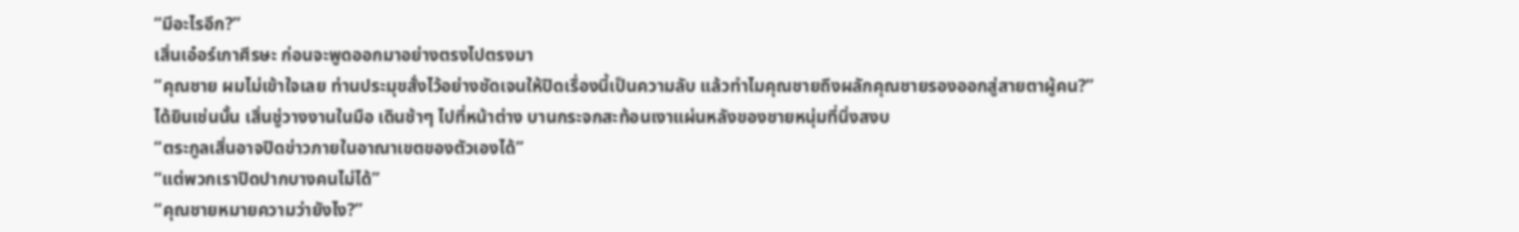“มีอะไรอีก?”
เสิ่นเอ๋อร์เกาศีรษะ ก่อนจะพูดออกมาอย่างตรงไปตรงมา
“คุณชาย ผมไม่เข้าใจเลย ท่านประมุขสั่งไว้อย่างชัดเจนให้ปิดเรื่องนี้เป็นความลับ แล้วทำไมคุณชายถึงผลักคุณชายรองออกสู่สายตาผู้คน?”
ได้ยินเช่นนั้น เสิ่นชู่วางงานในมือ เดินช้าๆ ไปที่หน้าต่าง บานกระจกสะท้อนเงาแผ่นหลังของชายหนุ่มที่นิ่งสงบ
“ตระกูลเสิ่นอาจปิดข่าวภายในอาณาเขตของตัวเองได้”
“แต่พวกเราปิดปากบางคนไม่ได้”
“คุณชายหมายความว่ายังไง?”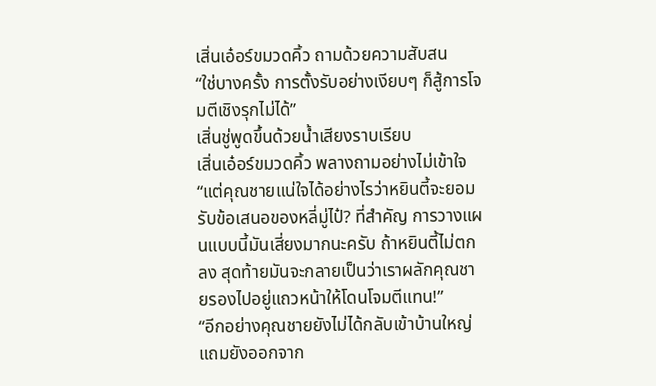เสิ่นเอ๋อร์ขมวดคิ้ว ถามด้วยความสับสน
“ใช่บางครั้ง การตั้งรับอย่างเงียบๆ ก็สู้การโจมตีเชิงรุกไม่ได้”
เสิ่นชู่พูดขึ้นด้วยน้ำเสียงราบเรียบ
เสิ่นเอ๋อร์ขมวดคิ้ว พลางถามอย่างไม่เข้าใจ
“แต่คุณชายแน่ใจได้อย่างไรว่าหยินตี้จะยอมรับข้อเสนอของหลี่มู่ไป๋? ที่สำคัญ การวางแผนแบบนี้มันเสี่ยงมากนะครับ ถ้าหยินตี้ไม่ตกลง สุดท้ายมันจะกลายเป็นว่าเราผลักคุณชายรองไปอยู่แถวหน้าให้โดนโจมตีแทน!”
“อีกอย่างคุณชายยังไม่ได้กลับเข้าบ้านใหญ่ แถมยังออกจาก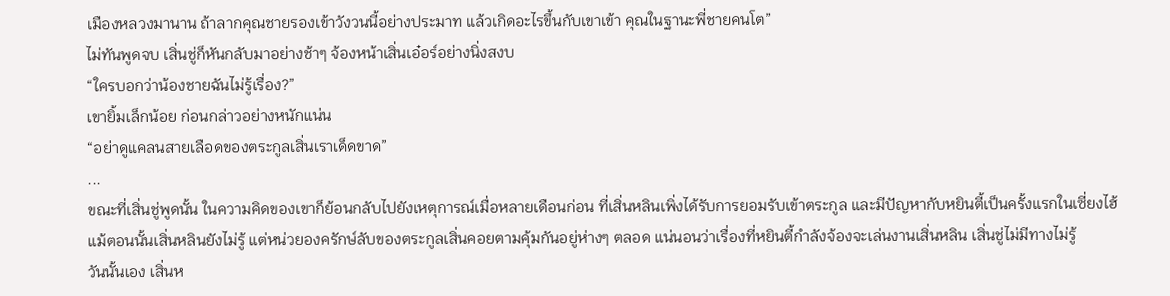เมืองหลวงมานาน ถ้าลากคุณชายรองเข้าวังวนนี้อย่างประมาท แล้วเกิดอะไรขึ้นกับเขาเข้า คุณในฐานะพี่ชายคนโต”
ไม่ทันพูดจบ เสิ่นชู่ก็หันกลับมาอย่างช้าๆ จ้องหน้าเสิ่นเอ๋อร์อย่างนิ่งสงบ
“ใครบอกว่าน้องชายฉันไม่รู้เรื่อง?”
เขายิ้มเล็กน้อย ก่อนกล่าวอย่างหนักแน่น
“อย่าดูแคลนสายเลือดของตระกูลเสิ่นเราเด็ดขาด”
...
ขณะที่เสิ่นชู่พูดนั้น ในความคิดของเขาก็ย้อนกลับไปยังเหตุการณ์เมื่อหลายเดือนก่อน ที่เสิ่นหลินเพิ่งได้รับการยอมรับเข้าตระกูล และมีปัญหากับหยินตี้เป็นครั้งแรกในเซี่ยงไฮ้
แม้ตอนนั้นเสิ่นหลินยังไม่รู้ แต่หน่วยองครักษ์ลับของตระกูลเสิ่นคอยตามคุ้มกันอยู่ห่างๆ ตลอด แน่นอนว่าเรื่องที่หยินตี้กำลังจ้องจะเล่นงานเสิ่นหลิน เสิ่นชู่ไม่มีทางไม่รู้
วันนั้นเอง เสิ่นห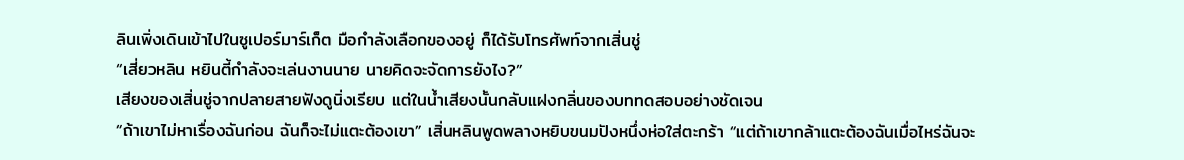ลินเพิ่งเดินเข้าไปในซูเปอร์มาร์เก็ต มือกำลังเลือกของอยู่ ก็ได้รับโทรศัพท์จากเสิ่นชู่
“เสี่ยวหลิน หยินตี้กำลังจะเล่นงานนาย นายคิดจะจัดการยังไง?”
เสียงของเสิ่นชู่จากปลายสายฟังดูนิ่งเรียบ แต่ในน้ำเสียงนั้นกลับแฝงกลิ่นของบททดสอบอย่างชัดเจน
“ถ้าเขาไม่หาเรื่องฉันก่อน ฉันก็จะไม่แตะต้องเขา” เสิ่นหลินพูดพลางหยิบขนมปังหนึ่งห่อใส่ตะกร้า “แต่ถ้าเขากล้าแตะต้องฉันเมื่อไหร่ฉันจะ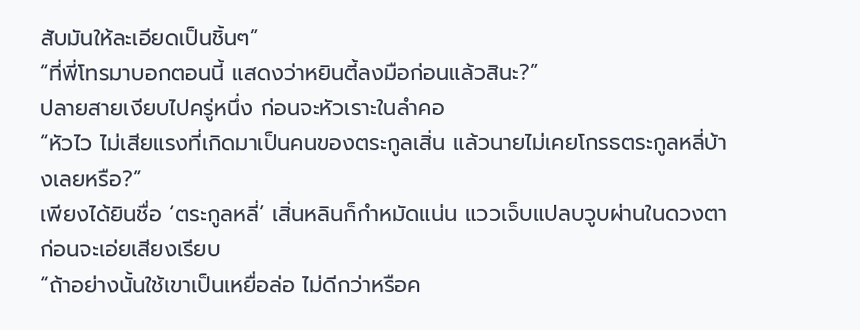สับมันให้ละเอียดเป็นชิ้นๆ”
“ที่พี่โทรมาบอกตอนนี้ แสดงว่าหยินตี้ลงมือก่อนแล้วสินะ?”
ปลายสายเงียบไปครู่หนึ่ง ก่อนจะหัวเราะในลำคอ
“หัวไว ไม่เสียแรงที่เกิดมาเป็นคนของตระกูลเสิ่น แล้วนายไม่เคยโกรธตระกูลหลี่บ้างเลยหรือ?”
เพียงได้ยินชื่อ ‘ตระกูลหลี่’ เสิ่นหลินก็กำหมัดแน่น แววเจ็บแปลบวูบผ่านในดวงตา ก่อนจะเอ่ยเสียงเรียบ
“ถ้าอย่างนั้นใช้เขาเป็นเหยื่อล่อ ไม่ดีกว่าหรือค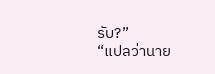รับ?”
“แปลว่านาย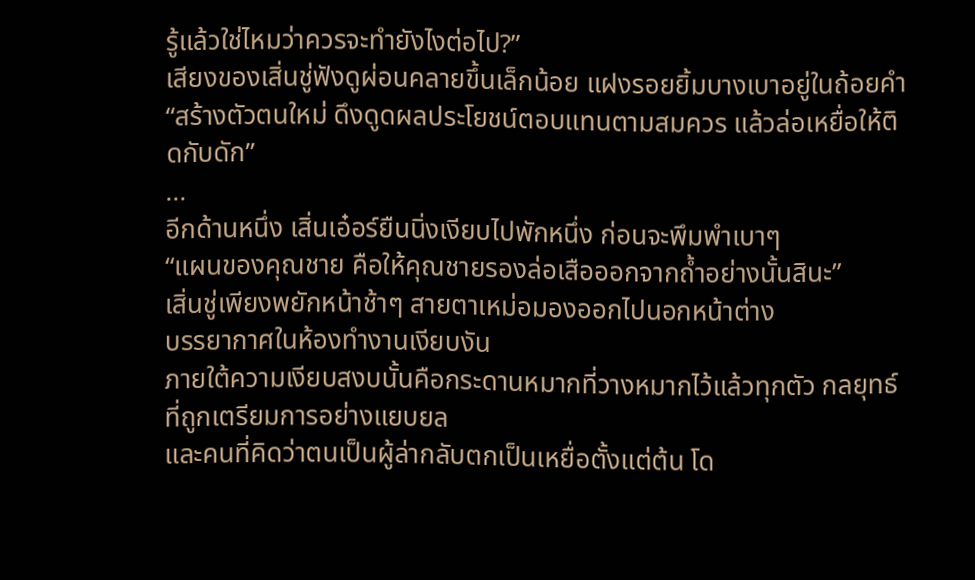รู้แล้วใช่ไหมว่าควรจะทำยังไงต่อไป?”
เสียงของเสิ่นชู่ฟังดูผ่อนคลายขึ้นเล็กน้อย แฝงรอยยิ้มบางเบาอยู่ในถ้อยคำ
“สร้างตัวตนใหม่ ดึงดูดผลประโยชน์ตอบแทนตามสมควร แล้วล่อเหยื่อให้ติดกับดัก”
...
อีกด้านหนึ่ง เสิ่นเอ๋อร์ยืนนิ่งเงียบไปพักหนึ่ง ก่อนจะพึมพำเบาๆ
“แผนของคุณชาย คือให้คุณชายรองล่อเสือออกจากถ้ำอย่างนั้นสินะ”
เสิ่นชู่เพียงพยักหน้าช้าๆ สายตาเหม่อมองออกไปนอกหน้าต่าง
บรรยากาศในห้องทำงานเงียบงัน
ภายใต้ความเงียบสงบนั้นคือกระดานหมากที่วางหมากไว้แล้วทุกตัว กลยุทธ์ที่ถูกเตรียมการอย่างแยบยล
และคนที่คิดว่าตนเป็นผู้ล่ากลับตกเป็นเหยื่อตั้งแต่ต้น โด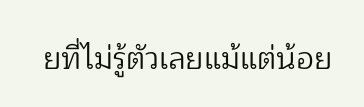ยที่ไม่รู้ตัวเลยแม้แต่น้อย